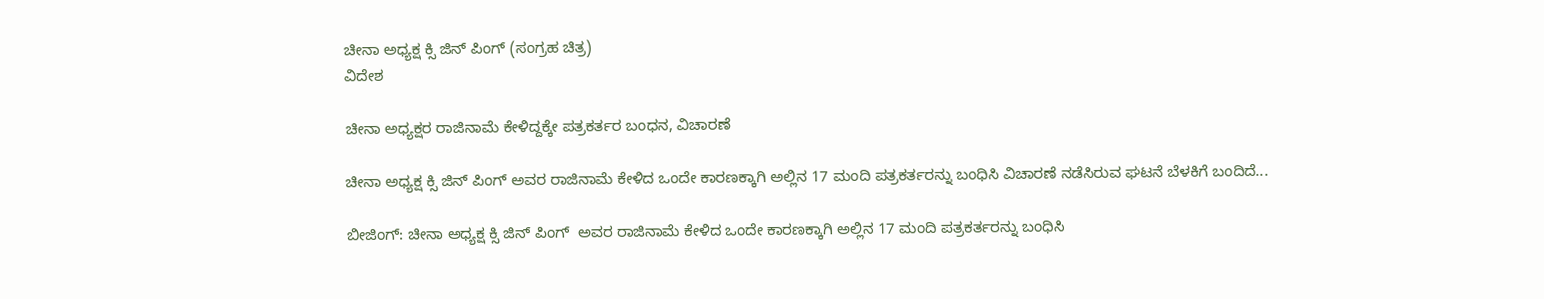ಚೀನಾ ಅಧ್ಯಕ್ಷ ಕ್ಸಿ ಜಿನ್ ಪಿಂಗ್ (ಸಂಗ್ರಹ ಚಿತ್ರ)
ವಿದೇಶ

ಚೀನಾ ಅಧ್ಯಕ್ಷರ ರಾಜಿನಾಮೆ ಕೇಳಿದ್ದಕ್ಕೇ ಪತ್ರಕರ್ತರ ಬಂಧನ, ವಿಚಾರಣೆ

ಚೀನಾ ಅಧ್ಯಕ್ಷ ಕ್ಸಿ ಜಿನ್ ಪಿಂಗ್ ಅವರ ರಾಜಿನಾಮೆ ಕೇಳಿದ ಒಂದೇ ಕಾರಣಕ್ಕಾಗಿ ಅಲ್ಲಿನ 17 ಮಂದಿ ಪತ್ರಕರ್ತರನ್ನು ಬಂಧಿಸಿ ವಿಚಾರಣೆ ನಡೆಸಿರುವ ಘಟನೆ ಬೆಳಕಿಗೆ ಬಂದಿದೆ...

ಬೀಜಿಂಗ್: ಚೀನಾ ಅಧ್ಯಕ್ಷ ಕ್ಸಿ ಜಿನ್ ಪಿಂಗ್  ಅವರ ರಾಜಿನಾಮೆ ಕೇಳಿದ ಒಂದೇ ಕಾರಣಕ್ಕಾಗಿ ಅಲ್ಲಿನ 17 ಮಂದಿ ಪತ್ರಕರ್ತರನ್ನು ಬಂಧಿಸಿ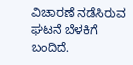ವಿಚಾರಣೆ ನಡೆಸಿರುವ ಘಟನೆ ಬೆಳಕಿಗೆ  ಬಂದಿದೆ.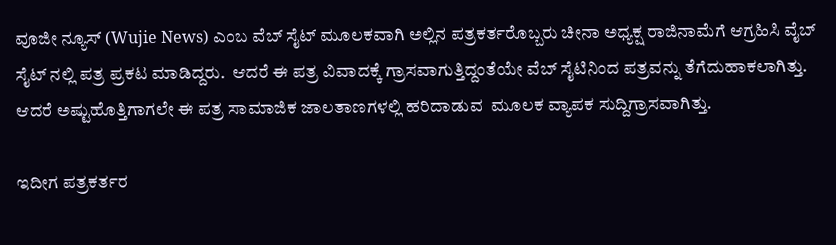ವೂಜೀ ನ್ಯೂಸ್ (Wujie News) ಎಂಬ ವೆಬ್ ಸೈಟ್ ಮೂಲಕವಾಗಿ ಅಲ್ಲಿನ ಪತ್ರಕರ್ತರೊಬ್ಬರು ಚೀನಾ ಅಧ್ಯಕ್ಷ ರಾಜಿನಾಮೆಗೆ ಆಗ್ರಹಿಸಿ ವೈಬ್ ಸೈಟ್ ನಲ್ಲಿ ಪತ್ರ ಪ್ರಕಟ ಮಾಡಿದ್ದರು.  ಆದರೆ ಈ ಪತ್ರ ವಿವಾದಕ್ಕೆ ಗ್ರಾಸವಾಗುತ್ತಿದ್ದಂತೆಯೇ ವೆಬ್ ಸೈಟಿನಿಂದ ಪತ್ರವನ್ನು ತೆಗೆದುಹಾಕಲಾಗಿತ್ತು. ಆದರೆ ಅಷ್ಟುಹೊತ್ತಿಗಾಗಲೇ ಈ ಪತ್ರ ಸಾಮಾಜಿಕ ಜಾಲತಾಣಗಳಲ್ಲಿ ಹರಿದಾಡುವ  ಮೂಲಕ ವ್ಯಾಪಕ ಸುದ್ದಿಗ್ರಾಸವಾಗಿತ್ತು.

ಇದೀಗ ಪತ್ರಕರ್ತರ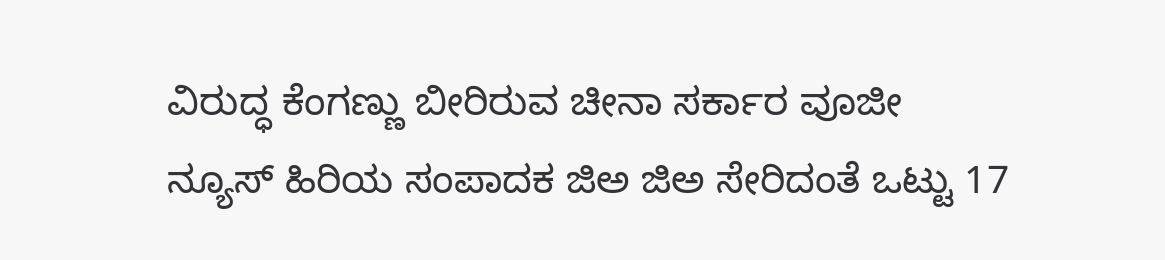ವಿರುದ್ಧ ಕೆಂಗಣ್ಣು ಬೀರಿರುವ ಚೀನಾ ಸರ್ಕಾರ ವೂಜೀ ನ್ಯೂಸ್ ಹಿರಿಯ ಸಂಪಾದಕ ಜಿಅ ಜಿಅ ಸೇರಿದಂತೆ ಒಟ್ಟು 17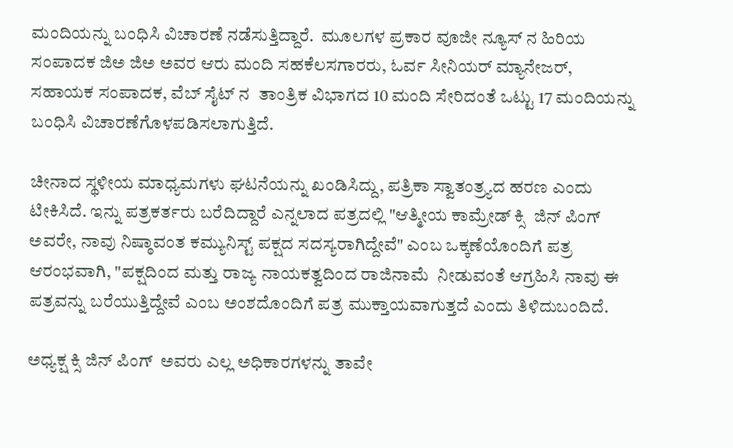ಮಂದಿಯನ್ನು ಬಂಧಿಸಿ ವಿಚಾರಣೆ ನಡೆಸುತ್ತಿದ್ದಾರೆ.  ಮೂಲಗಳ ಪ್ರಕಾರ ವೂಜೀ ನ್ಯೂಸ್ ನ ಹಿರಿಯ ಸಂಪಾದಕ ಜಿಅ ಜಿಅ ಅವರ ಆರು ಮಂದಿ ಸಹಕೆಲಸಗಾರರು, ಓರ್ವ ಸೀನಿಯರ್ ಮ್ಯಾನೇಜರ್, ಸಹಾಯಕ ಸಂಪಾದಕ, ವೆಬ್ ಸೈಟ್ ನ  ತಾಂತ್ರಿಕ ವಿಭಾಗದ 10 ಮಂದಿ ಸೇರಿದಂತೆ ಒಟ್ಟು 17 ಮಂದಿಯನ್ನು ಬಂಧಿಸಿ ವಿಚಾರಣೆಗೊಳಪಡಿಸಲಾಗುತ್ತಿದೆ.

ಚೀನಾದ ಸ್ಥಳೀಯ ಮಾಧ್ಯಮಗಳು ಘಟನೆಯನ್ನು ಖಂಡಿಸಿದ್ದು, ಪತ್ರಿಕಾ ಸ್ವಾತಂತ್ರ್ಯದ ಹರಣ ಎಂದು ಟೀಕಿಸಿದೆ. ಇನ್ನು ಪತ್ರಕರ್ತರು ಬರೆದಿದ್ದಾರೆ ಎನ್ನಲಾದ ಪತ್ರದಲ್ಲಿ "ಆತ್ಮೀಯ ಕಾಮ್ರೇಡ್ ಕ್ಸಿ  ಜಿನ್ ಪಿಂಗ್  ಅವರೇ, ನಾವು ನಿಷ್ಠಾವಂತ ಕಮ್ಯುನಿಸ್ಟ್ ಪಕ್ಷದ ಸದಸ್ಯರಾಗಿದ್ದೇವೆ" ಎಂಬ ಒಕ್ಕಣೆಯೊಂದಿಗೆ ಪತ್ರ ಆರಂಭವಾಗಿ, "ಪಕ್ಷದಿಂದ ಮತ್ತು ರಾಜ್ಯ ನಾಯಕತ್ವದಿಂದ ರಾಜಿನಾಮೆ  ನೀಡುವಂತೆ ಆಗ್ರಹಿಸಿ ನಾವು ಈ ಪತ್ರವನ್ನು ಬರೆಯುತ್ತಿದ್ದೇವೆ ಎಂಬ ಅಂಶದೊಂದಿಗೆ ಪತ್ರ ಮುಕ್ತಾಯವಾಗುತ್ತದೆ ಎಂದು ತಿಳಿದುಬಂದಿದೆ.

ಅಧ್ಯಕ್ಷ ಕ್ಸಿ ಜಿನ್ ಪಿಂಗ್  ಅವರು ಎಲ್ಲ ಅಧಿಕಾರಗಳನ್ನು ತಾವೇ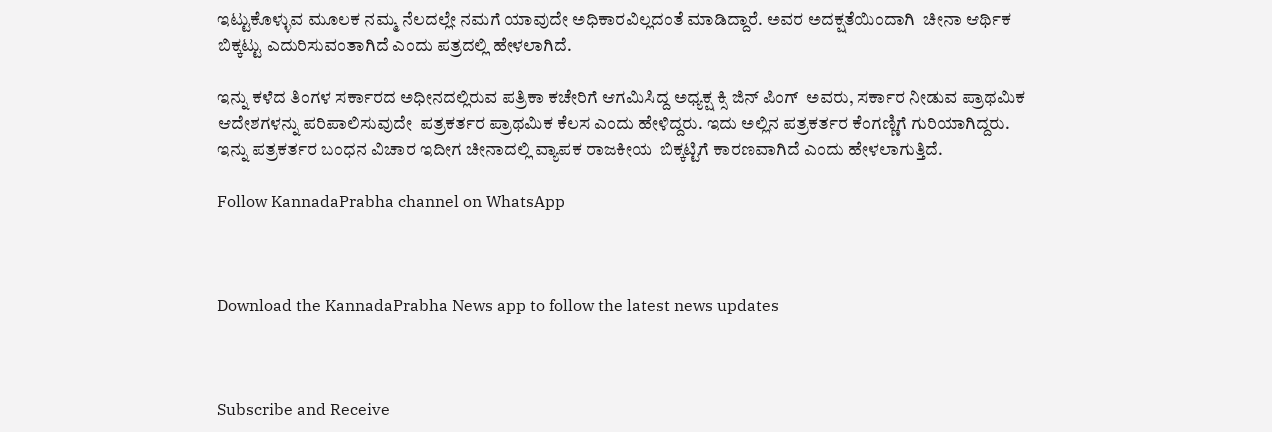ಇಟ್ಟುಕೊಳ್ಳುವ ಮೂಲಕ ನಮ್ಮ ನೆಲದಲ್ಲೇ ನಮಗೆ ಯಾವುದೇ ಅಧಿಕಾರವಿಲ್ಲದಂತೆ ಮಾಡಿದ್ದಾರೆ. ಅವರ ಅದಕ್ಷತೆಯಿಂದಾಗಿ  ಚೀನಾ ಆರ್ಥಿಕ ಬಿಕ್ಕಟ್ಟು ಎದುರಿಸುವಂತಾಗಿದೆ ಎಂದು ಪತ್ರದಲ್ಲಿ ಹೇಳಲಾಗಿದೆ.

ಇನ್ನು ಕಳೆದ ತಿಂಗಳ ಸರ್ಕಾರದ ಅಧೀನದಲ್ಲಿರುವ ಪತ್ರಿಕಾ ಕಚೇರಿಗೆ ಆಗಮಿಸಿದ್ದ ಅಧ್ಯಕ್ಷ ಕ್ಸಿ ಜಿನ್ ಪಿಂಗ್  ಅವರು, ಸರ್ಕಾರ ನೀಡುವ ಪ್ರಾಥಮಿಕ ಆದೇಶಗಳನ್ನು ಪರಿಪಾಲಿಸುವುದೇ  ಪತ್ರಕರ್ತರ ಪ್ರಾಥಮಿಕ ಕೆಲಸ ಎಂದು ಹೇಳಿದ್ದರು. ಇದು ಅಲ್ಲಿನ ಪತ್ರಕರ್ತರ ಕೆಂಗಣ್ಣಿಗೆ ಗುರಿಯಾಗಿದ್ದರು. ಇನ್ನು ಪತ್ರಕರ್ತರ ಬಂಧನ ವಿಚಾರ ಇದೀಗ ಚೀನಾದಲ್ಲಿ ವ್ಯಾಪಕ ರಾಜಕೀಯ  ಬಿಕ್ಕಟ್ಟಿಗೆ ಕಾರಣವಾಗಿದೆ ಎಂದು ಹೇಳಲಾಗುತ್ತಿದೆ.

Follow KannadaPrabha channel on WhatsApp



Download the KannadaPrabha News app to follow the latest news updates



Subscribe and Receive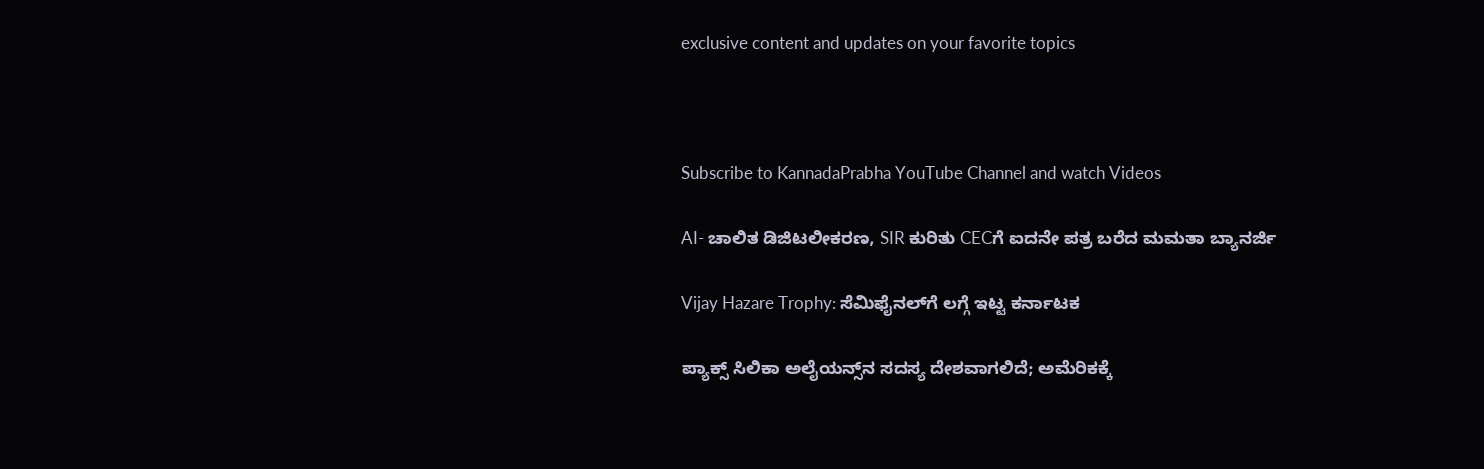exclusive content and updates on your favorite topics



Subscribe to KannadaPrabha YouTube Channel and watch Videos

AI- ಚಾಲಿತ ಡಿಜಿಟಲೀಕರಣ, SIR ಕುರಿತು CECಗೆ ಐದನೇ ಪತ್ರ ಬರೆದ ಮಮತಾ ಬ್ಯಾನರ್ಜಿ

Vijay Hazare Trophy: ಸೆಮಿಫೈನಲ್‌ಗೆ ಲಗ್ಗೆ ಇಟ್ಟ ಕರ್ನಾಟಕ

ಪ್ಯಾಕ್ಸ್ ಸಿಲಿಕಾ ಅಲೈಯನ್ಸ್‌ನ ಸದಸ್ಯ ದೇಶವಾಗಲಿದೆ; ಅಮೆರಿಕಕ್ಕೆ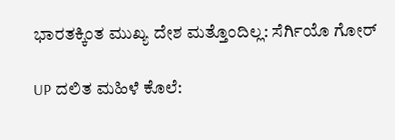ಭಾರತಕ್ಕಿಂತ ಮುಖ್ಯ ದೇಶ ಮತ್ತೊಂದಿಲ್ಲ: ಸೆರ್ಗಿಯೊ ಗೋರ್

UP ದಲಿತ ಮಹಿಳೆ ಕೊಲೆ: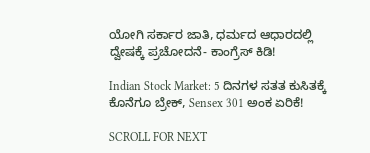ಯೋಗಿ ಸರ್ಕಾರ ಜಾತಿ, ಧರ್ಮದ ಆಧಾರದಲ್ಲಿ ದ್ವೇಷಕ್ಕೆ ಪ್ರಚೋದನೆ- ಕಾಂಗ್ರೆಸ್ ಕಿಡಿ!

Indian Stock Market: 5 ದಿನಗಳ ಸತತ ಕುಸಿತಕ್ಕೆ ಕೊನೆಗೂ ಬ್ರೇಕ್, Sensex 301 ಅಂಕ ಏರಿಕೆ!

SCROLL FOR NEXT